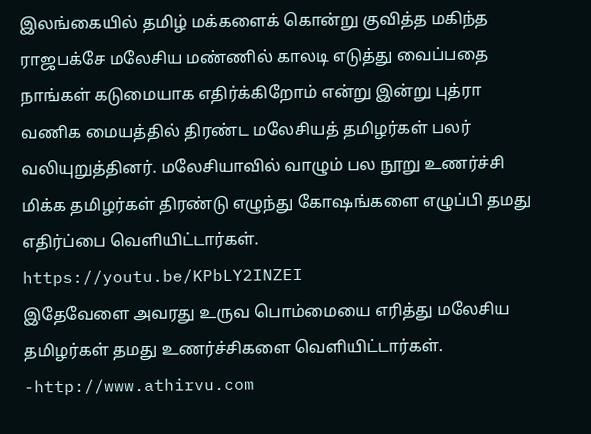இலங்கையில் தமிழ் மக்களைக் கொன்று குவித்த மகிந்த ராஜபக்சே மலேசிய மண்ணில் காலடி எடுத்து வைப்பதை நாங்கள் கடுமையாக எதிர்க்கிறோம் என்று இன்று புத்ரா வணிக மையத்தில் திரண்ட மலேசியத் தமிழர்கள் பலர் வலியுறுத்தினர். மலேசியாவில் வாழும் பல நூறு உணர்ச்சி மிக்க தமிழர்கள் திரண்டு எழுந்து கோஷங்களை எழுப்பி தமது எதிர்ப்பை வெளியிட்டார்கள்.
https://youtu.be/KPbLY2INZEI
இதேவேளை அவரது உருவ பொம்மையை எரித்து மலேசிய தமிழர்கள் தமது உணர்ச்சிகளை வெளியிட்டார்கள்.
-http://www.athirvu.com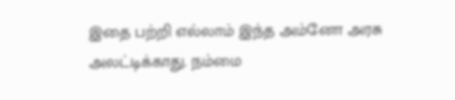இதை பற்றி எல்லாம் இந்த அம்னோ அரசு அலட்டிக்காது. நம்மை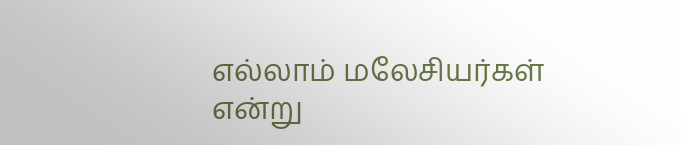எல்லாம் மலேசியர்கள் என்று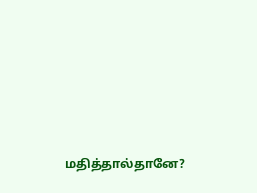மதித்தால்தானே?